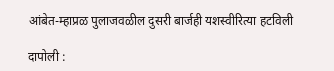आंबेत-म्हाप्रळ पुलाजवळील दुसरी बार्जही यशस्वीरित्या हटविली

दापोली :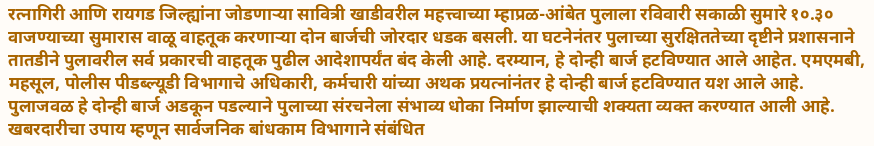रत्नागिरी आणि रायगड जिल्ह्यांना जोडणाऱ्या सावित्री खाडीवरील महत्त्वाच्या म्हाप्रळ-आंबेत पुलाला रविवारी सकाळी सुमारे १०.३० वाजण्याच्या सुमारास वाळू वाहतूक करणाऱ्या दोन बार्जची जोरदार धडक बसली. या घटनेनंतर पुलाच्या सुरक्षिततेच्या दृष्टीने प्रशासनाने तातडीने पुलावरील सर्व प्रकारची वाहतूक पुढील आदेशापर्यंत बंद केली आहे. दरम्यान, हे दोन्ही बार्ज हटविण्यात आले आहेत. एमएमबी, महसूल, पोलीस पीडब्ल्यूडी विभागाचे अधिकारी, कर्मचारी यांच्या अथक प्रयत्नांनंतर हे दोन्ही बार्ज हटविण्यात यश आले आहे.
पुलाजवळ हे दोन्ही बार्ज अडकून पडल्याने पुलाच्या संरचनेला संभाव्य धोका निर्माण झाल्याची शक्यता व्यक्त करण्यात आली आहे. खबरदारीचा उपाय म्हणून सार्वजनिक बांधकाम विभागाने संबंधित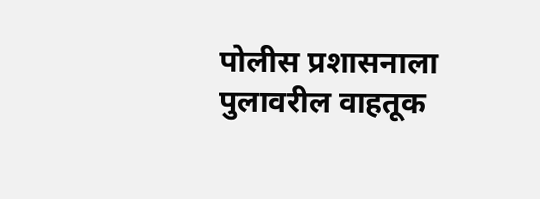पोलीस प्रशासनाला पुलावरील वाहतूक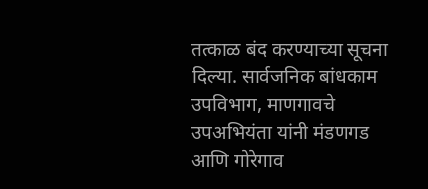तत्काळ बंद करण्याच्या सूचना दिल्या. सार्वजनिक बांधकाम उपविभाग, माणगावचे उपअभियंता यांनी मंडणगड आणि गोरेगाव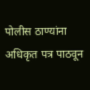पोलीस ठाण्यांना अधिकृत पत्र पाठवून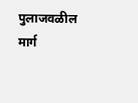पुलाजवळील मार्ग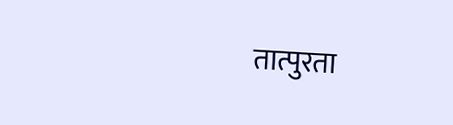तात्पुरता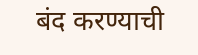बंद करण्याची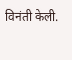विनंती केली.